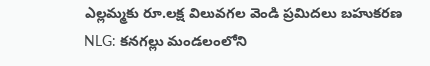ఎల్లమ్మకు రూ.లక్ష విలువగల వెండి ప్రమిదలు బహుకరణ
NLG: కనగల్లు మండలంలోని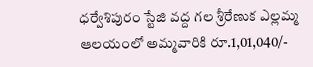ధర్వేశిపురం స్టేజి వద్ద గల శ్రీరేణుక ఎల్లమ్మ ఆలయంలో అమ్మవారికి రూ.1,01,040/-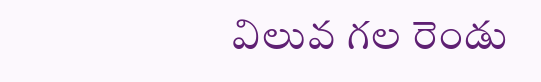విలువ గల రెండు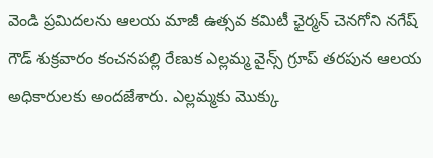వెండి ప్రమిదలను ఆలయ మాజీ ఉత్సవ కమిటీ ఛైర్మన్ చెనగోని నగేష్ గౌడ్ శుక్రవారం కంచనపల్లి రేణుక ఎల్లమ్మ వైన్స్ గ్రూప్ తరపున ఆలయ అధికారులకు అందజేశారు. ఎల్లమ్మకు మొక్కు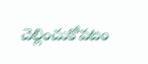చెల్లించుకోవటం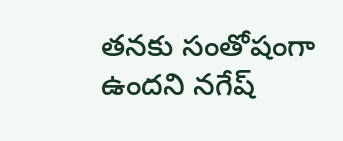తనకు సంతోషంగా ఉందని నగేష్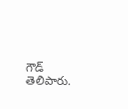గౌడ్ తెలిపారు.